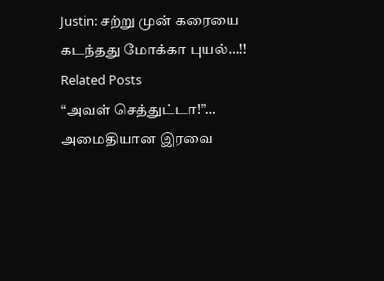Justin: சற்று முன் கரையை கடந்தது மோக்கா புயல்…!!
Related Posts
“அவள் செத்துட்டா!”… அமைதியான இரவை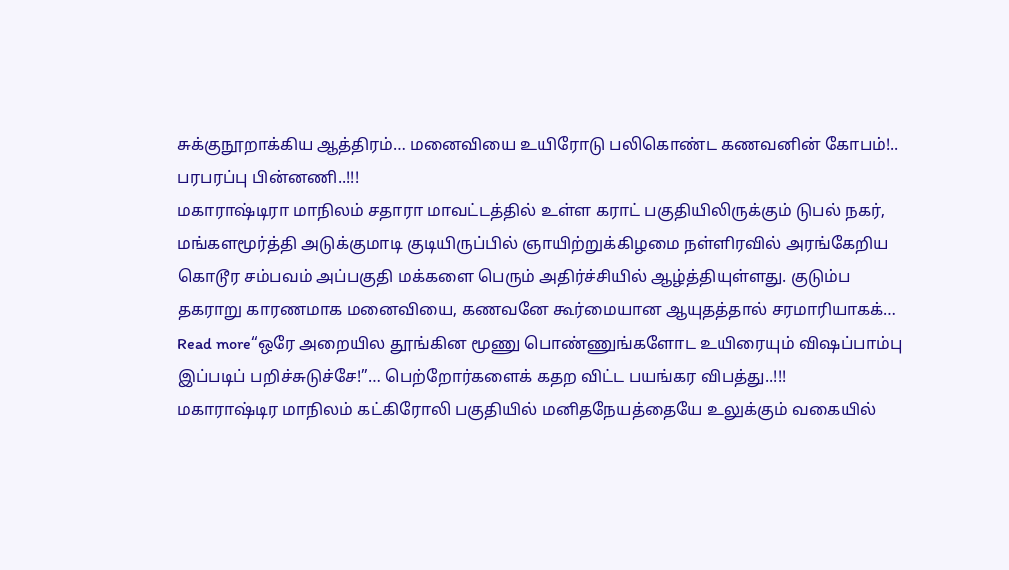சுக்குநூறாக்கிய ஆத்திரம்… மனைவியை உயிரோடு பலிகொண்ட கணவனின் கோபம்!.. பரபரப்பு பின்னணி..!!!
மகாராஷ்டிரா மாநிலம் சதாரா மாவட்டத்தில் உள்ள கராட் பகுதியிலிருக்கும் டுபல் நகர், மங்களமூர்த்தி அடுக்குமாடி குடியிருப்பில் ஞாயிற்றுக்கிழமை நள்ளிரவில் அரங்கேறிய கொடூர சம்பவம் அப்பகுதி மக்களை பெரும் அதிர்ச்சியில் ஆழ்த்தியுள்ளது. குடும்ப தகராறு காரணமாக மனைவியை, கணவனே கூர்மையான ஆயுதத்தால் சரமாரியாகக்…
Read more“ஒரே அறையில தூங்கின மூணு பொண்ணுங்களோட உயிரையும் விஷப்பாம்பு இப்படிப் பறிச்சுடுச்சே!”… பெற்றோர்களைக் கதற விட்ட பயங்கர விபத்து..!!!
மகாராஷ்டிர மாநிலம் கட்கிரோலி பகுதியில் மனிதநேயத்தையே உலுக்கும் வகையில்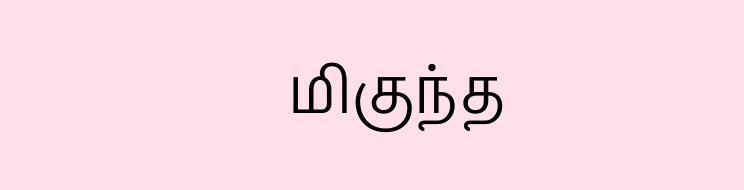மிகுந்த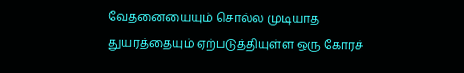வேதனையையும் சொல்ல முடியாத துயரத்தையும் ஏற்படுத்தியுள்ள ஒரு கோரச்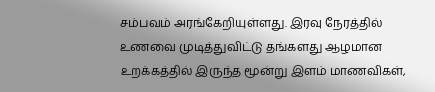சம்பவம் அரங்கேறியுள்ளது. இரவு நேரத்தில் உணவை முடித்துவிட்டு தங்களது ஆழமான உறக்கத்தில் இருந்த மூன்று இளம் மாணவிகள்,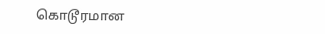கொடூரமான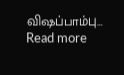விஷப்பாம்பு…
Read more